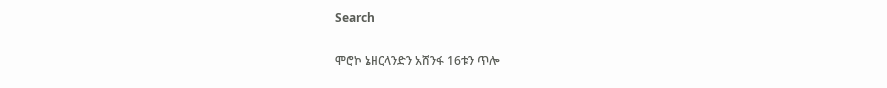Search

ሞሮኮ ኔዘርላንድን አሸንፋ 16ቱን ጥሎ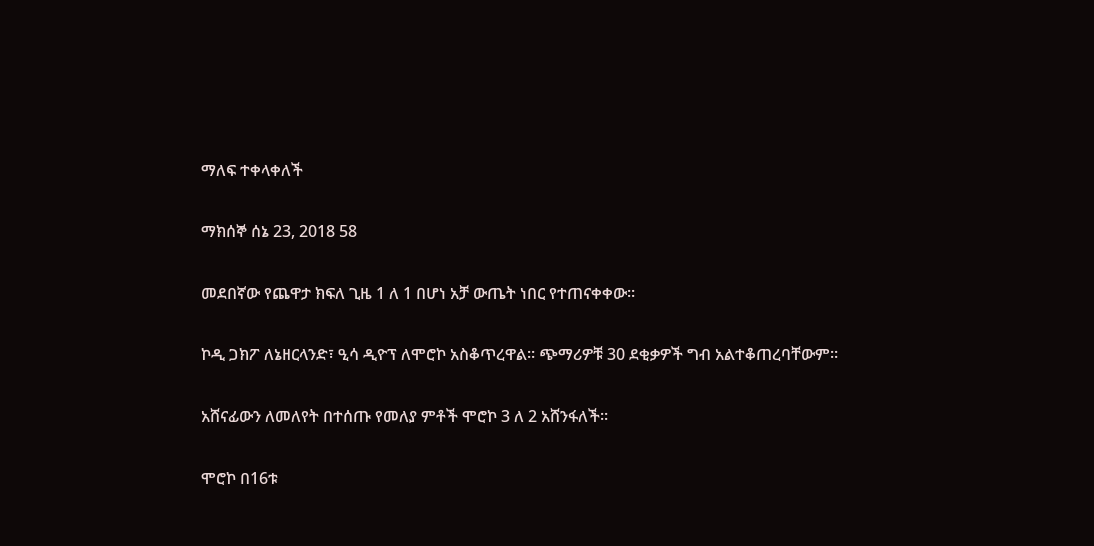ማለፍ ተቀላቀለች

ማክሰኞ ሰኔ 23, 2018 58

መደበኛው የጨዋታ ክፍለ ጊዜ 1 ለ 1 በሆነ አቻ ውጤት ነበር የተጠናቀቀው።

ኮዲ ጋክፖ ለኔዘርላንድ፣ ዒሳ ዲዮፕ ለሞሮኮ አስቆጥረዋል። ጭማሪዎቹ 30 ደቂቃዎች ግብ አልተቆጠረባቸውም።

አሸናፊውን ለመለየት በተሰጡ የመለያ ምቶች ሞሮኮ 3 ለ 2 አሸንፋለች።

ሞሮኮ በ16ቱ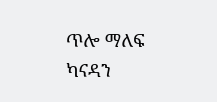ጥሎ ማለፍ ካናዳን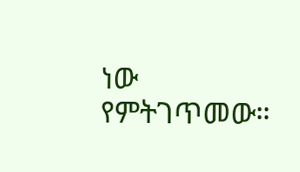ነው የምትገጥመው።